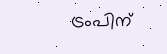ട്രംപിന്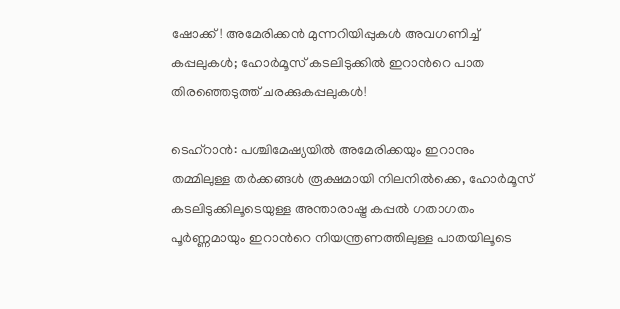ഷോക്ക്! അമേരിക്കൻ മുന്നറിയിപ്പുകൾ അവഗണിച്ച് കപ്പലുകൾ; ഹോർമൂസ് കടലിടുക്കിൽ ഇറാന്‍റെ പാത തിരഞ്ഞെടുത്ത് ചരക്കുകപ്പലുകൾ!

ടെഹ്‌റാൻ: പശ്ചിമേഷ്യയിൽ അമേരിക്കയും ഇറാനും തമ്മിലുള്ള തർക്കങ്ങൾ രൂക്ഷമായി നിലനിൽക്കെ, ഹോർമൂസ് കടലിടുക്കിലൂടെയുള്ള അന്താരാഷ്ട്ര കപ്പൽ ഗതാഗതം പൂർണ്ണമായും ഇറാന്‍റെ നിയന്ത്രണത്തിലുള്ള പാതയിലൂടെ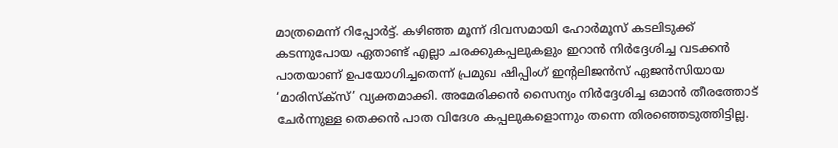മാത്രമെന്ന് റിപ്പോർട്ട്. കഴിഞ്ഞ മൂന്ന് ദിവസമായി ഹോർമൂസ് കടലിടുക്ക് കടന്നുപോയ ഏതാണ്ട് എല്ലാ ചരക്കുകപ്പലുകളും ഇറാൻ നിർദ്ദേശിച്ച വടക്കൻ പാതയാണ് ഉപയോഗിച്ചതെന്ന് പ്രമുഖ ഷിപ്പിംഗ് ഇന്റലിജൻസ് ഏജൻസിയായ ‘മാരിസ്ക്സ്’ വ്യക്തമാക്കി. അമേരിക്കൻ സൈന്യം നിർദ്ദേശിച്ച ഒമാൻ തീരത്തോട് ചേർന്നുള്ള തെക്കൻ പാത വിദേശ കപ്പലുകളൊന്നും തന്നെ തിരഞ്ഞെടുത്തിട്ടില്ല.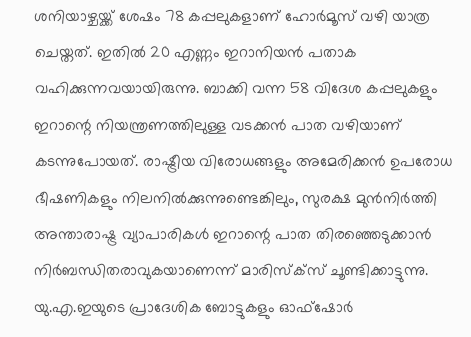ശനിയാഴ്ചയ്ക്ക് ശേഷം 78 കപ്പലുകളാണ് ഹോർമൂസ് വഴി യാത്ര ചെയ്തത്. ഇതിൽ 20 എണ്ണം ഇറാനിയൻ പതാക വഹിക്കുന്നവയായിരുന്നു. ബാക്കി വന്ന 58 വിദേശ കപ്പലുകളും ഇറാന്റെ നിയന്ത്രണത്തിലുള്ള വടക്കൻ പാത വഴിയാണ് കടന്നുപോയത്. രാഷ്ട്രീയ വിരോധങ്ങളും അമേരിക്കൻ ഉപരോധ ഭീഷണികളും നിലനിൽക്കുന്നുണ്ടെങ്കിലും, സുരക്ഷ മുൻനിർത്തി അന്താരാഷ്ട്ര വ്യാപാരികൾ ഇറാന്റെ പാത തിരഞ്ഞെടുക്കാൻ നിർബന്ധിതരാവുകയാണെന്ന് മാരിസ്ക്സ് ചൂണ്ടിക്കാട്ടുന്നു. യു.എ.ഇയുടെ പ്രാദേശിക ബോട്ടുകളും ഓഫ്‌ഷോർ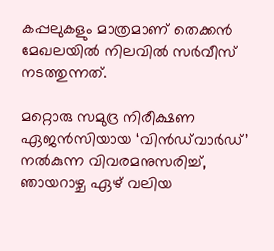കപ്പലുകളും മാത്രമാണ് തെക്കൻ മേഖലയിൽ നിലവിൽ സർവീസ് നടത്തുന്നത്.

മറ്റൊരു സമുദ്ര നിരീക്ഷണ ഏജൻസിയായ ‘വിൻഡ്‌വാർഡ്’ നൽകുന്ന വിവരമനുസരിച്ച്, ഞായറാഴ്ച ഏഴ് വലിയ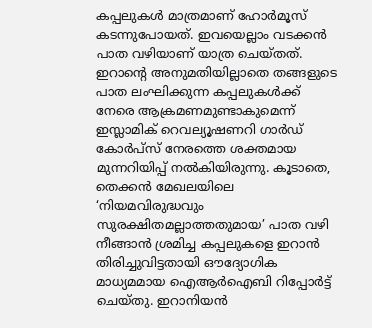കപ്പലുകൾ മാത്രമാണ് ഹോർമൂസ് കടന്നുപോയത്. ഇവയെല്ലാം വടക്കൻ പാത വഴിയാണ് യാത്ര ചെയ്തത്. ഇറാന്റെ അനുമതിയില്ലാതെ തങ്ങളുടെ പാത ലംഘിക്കുന്ന കപ്പലുകൾക്ക് നേരെ ആക്രമണമുണ്ടാകുമെന്ന് ഇസ്ലാമിക് റെവല്യൂഷണറി ഗാർഡ് കോർപ്സ് നേരത്തെ ശക്തമായ മുന്നറിയിപ്പ് നൽകിയിരുന്നു. കൂടാതെ, തെക്കൻ മേഖലയിലെ ‘നിയമവിരുദ്ധവും സുരക്ഷിതമല്ലാത്തതുമായ’ പാത വഴി നീങ്ങാൻ ശ്രമിച്ച കപ്പലുകളെ ഇറാൻ തിരിച്ചുവിട്ടതായി ഔദ്യോഗിക മാധ്യമമായ ഐആർഐബി റിപ്പോർട്ട് ചെയ്തു. ഇറാനിയൻ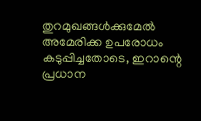തുറമുഖങ്ങൾക്കുമേൽ അമേരിക്ക ഉപരോധം കടുപ്പിച്ചതോടെ, ഇറാന്റെ പ്രധാന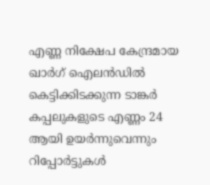എണ്ണ നിക്ഷേപ കേന്ദ്രമായ ഖാർഗ് ഐലൻഡിൽ കെട്ടിക്കിടക്കുന്ന ടാങ്കർ കപ്പലുകളുടെ എണ്ണം 24 ആയി ഉയർന്നുവെന്നും റിപ്പോർട്ടുകൾ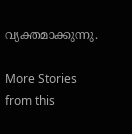വ്യക്തമാക്കുന്നു.

More Stories from this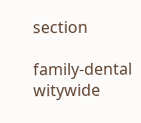section

family-dental
witywide